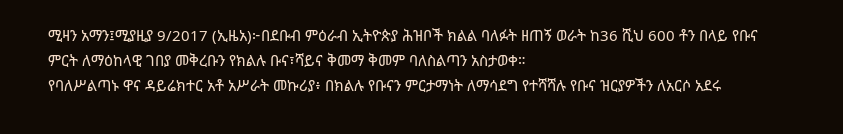ሚዛን አማን፤ሚያዚያ 9/2017 (ኢዜአ)፦በደቡብ ምዕራብ ኢትዮጵያ ሕዝቦች ክልል ባለፉት ዘጠኝ ወራት ከ36 ሺህ 600 ቶን በላይ የቡና ምርት ለማዕከላዊ ገበያ መቅረቡን የክልሉ ቡና፣ሻይና ቅመማ ቅመም ባለስልጣን አስታወቀ።
የባለሥልጣኑ ዋና ዳይሬክተር አቶ አሥራት መኩሪያ፥ በክልሉ የቡናን ምርታማነት ለማሳደግ የተሻሻሉ የቡና ዝርያዎችን ለአርሶ አደሩ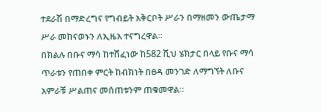ተደራሽ በማድረግና የግብይት አቅርቦት ሥራን በማዘመን ውጤታማ ሥራ መከናወኑን ለኢዜአ ተናግረዋል።
በክልሉ በቡና ማሳ ከተሸፈነው ከ582 ሺህ ሄክታር በላይ የቡና ማሳ ጥራቱን የጠበቀ ምርት ከብክነት በፀዳ መንገድ ለማግኘት ለቡና አምራቹ ሥልጠና መሰጠቱንም ጠቁመዋል።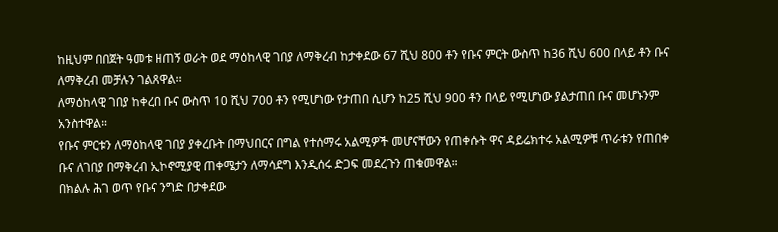ከዚህም በበጀት ዓመቱ ዘጠኝ ወራት ወደ ማዕከላዊ ገበያ ለማቅረብ ከታቀደው 67 ሺህ 800 ቶን የቡና ምርት ውስጥ ከ36 ሺህ 600 በላይ ቶን ቡና ለማቅረብ መቻሉን ገልጸዋል፡፡
ለማዕከላዊ ገበያ ከቀረበ ቡና ውስጥ 10 ሺህ 700 ቶን የሚሆነው የታጠበ ሲሆን ከ25 ሺህ 900 ቶን በላይ የሚሆነው ያልታጠበ ቡና መሆኑንም አንስተዋል።
የቡና ምርቱን ለማዕከላዊ ገበያ ያቀረቡት በማህበርና በግል የተሰማሩ አልሚዎች መሆናቸውን የጠቀሱት ዋና ዳይሬክተሩ አልሚዎቹ ጥራቱን የጠበቀ ቡና ለገበያ በማቅረብ ኢኮኖሚያዊ ጠቀሜታን ለማሳደግ እንዲሰሩ ድጋፍ መደረጉን ጠቁመዋል።
በክልሉ ሕገ ወጥ የቡና ንግድ በታቀደው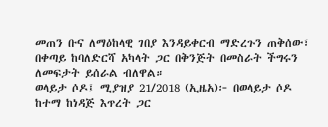መጠን ቡና ለማዕከላዊ ገበያ እንዳይቀርብ ማድረጉን ጠቅሰው፣ በቀጣይ ከባለድርሻ አካላት ጋር በቅንጅት በመስራት ችግሩን ለመፍታት ይሰራል ብለዋል።
ወላይታ ሶዶ፤ ሚያዝያ 21/2018 (ኢዜአ)፦ በወላይታ ሶዶ ከተማ ከነዳጅ እጥረት ጋር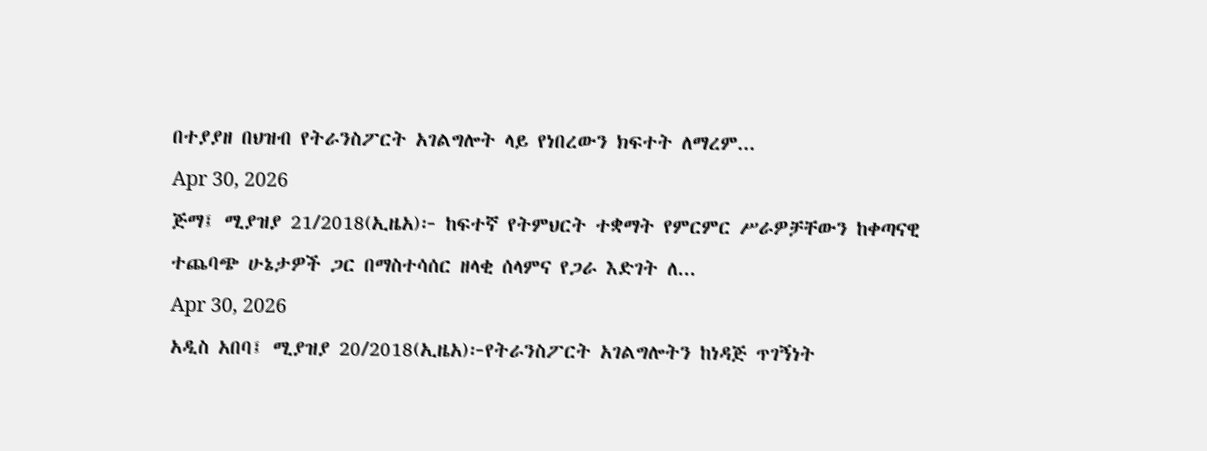በተያያዘ በህዝብ የትራንስፖርት አገልግሎት ላይ የነበረውን ክፍተት ለማረም...
Apr 30, 2026
ጅማ፤ ሚያዝያ 21/2018(ኢዜአ)፦ ከፍተኛ የትምህርት ተቋማት የምርምር ሥራዎቻቸውን ከቀጣናዊ ተጨባጭ ሁኔታዎች ጋር በማስተሳሰር ዘላቂ ሰላምና የጋራ እድገት ለ...
Apr 30, 2026
አዲስ አበባ፤ ሚያዝያ 20/2018(ኢዜአ)፦የትራንስፖርት አገልግሎትን ከነዳጅ ጥገኝነት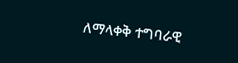ለማላቀቅ ተግባራዊ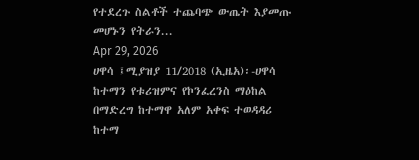የተደረጉ ስልቶች ተጨባጭ ውጤት እያመጡ መሆኑን የትራን...
Apr 29, 2026
ሀዋሳ ፤ሚያዝያ 11/2018 (ኢዜአ)፡-ሀዋሳ ከተማን የቱሪዝምና የኮንፈረንስ ማዕከል በማድረግ ከተማዋ አለም አቀፍ ተወዳዳሪ ከተማ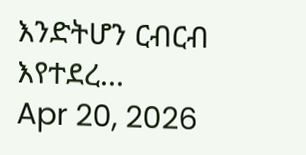እንድትሆን ርብርብ እየተደረ...
Apr 20, 2026